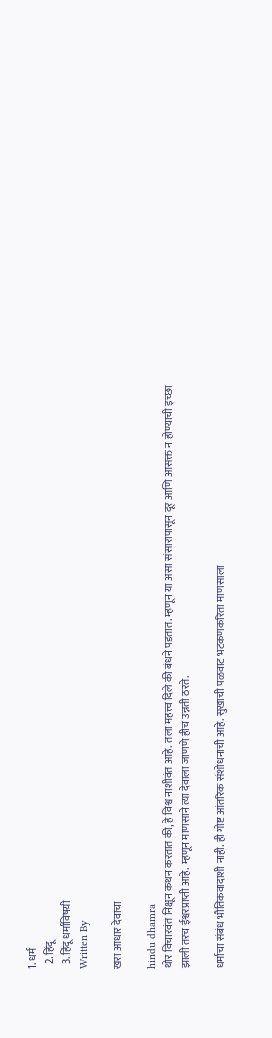1. धर्म
  2. हिंदू
  3. हिंदू धर्माविषयी
Written By

खरा आधार देवाचा

hindu dhamra
थोर विचारवंत निक्षून कथन करतात की, हे विश्व नाशीवंत आहे. तला महत्त्व दिले की बंधने पडतात. म्हणून या असा संसारापासून दूर आणि आसक्त न होण्याची इच्छा झाली तरच ईश्वरप्राप्ती आहे. म्हणून माणसाने त्या देवाला जाणणे हीच उन्नती ठरते.

धर्माचा संबंध भौतिकवादाशी नाही. ही गोष्ट आंतरिक संशोधनाची आहे. सुखाची पळवाट भटकणकरिता माणसाला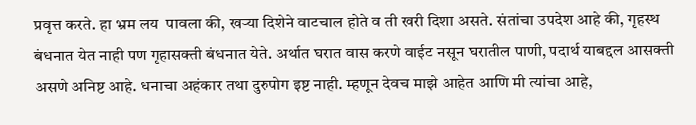प्रवृत्त करते. हा भ्रम लय  पावला की, खर्‍या दिशेने वाटचाल होते व ती खरी दिशा असते. संतांचा उपदेश आहे की, गृहस्थ बंधनात येत नाही पण गृहासक्ती बंधनात येते. अर्थात घरात वास करणे वाईट नसून घरातील पाणी, पदार्थ याबद्दल आसक्ती असणे अनिष्ट आहे. धनाचा अहंकार तथा दुरुपोग इष्ट नाही. म्हणून देवच माझे आहेत आणि मी त्यांचा आहे,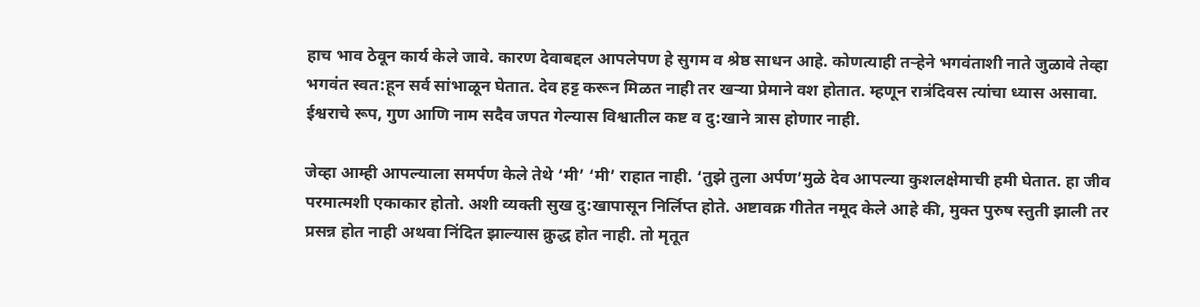हाच भाव ठेवून कार्य केले जावे. कारण देवाबद्दल आपलेपण हे सुगम व श्रेष्ठ साधन आहे. कोणत्याही तर्‍हेने भगवंताशी नाते जुळावे तेव्हा भगवंत स्वत:हून सर्व सांभाळून घेतात. देव हट्ट करून मिळत नाही तर खर्‍या प्रेमाने वश होतात. म्हणून रात्रंदिवस त्यांचा ध्यास असावा. ईश्वराचे रूप, गुण आणि नाम सदैव जपत गेल्यास विश्वातील कष्ट व दु:खाने त्रास होणार नाही.

जेव्हा आम्ही आपल्याला समर्पण केले तेथे ‘मी’ ‘मी’ राहात नाही. ‘तुझे तुला अर्पण’मुळे देव आपल्या कुशलक्षेमाची हमी घेतात. हा जीव परमात्मशी एकाकार होतो. अशी व्यक्ती सुख दु:खापासून निर्लिप्त होते. अष्टावक्र गीतेत नमूद केले आहे की, मुक्त पुरुष स्तुती झाली तर प्रसन्न होत नाही अथवा निंदित झाल्यास क्रुद्ध होत नाही. तो मृतूत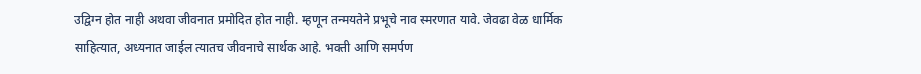उद्विग्न होत नाही अथवा जीवनात प्रमोदित होत नाही. म्हणून तन्मयतेने प्रभूचे नाव स्मरणात यावे. जेवढा वेळ धार्मिक साहित्यात, अध्यनात जाईल त्यातच जीवनाचे सार्थक आहे. भक्ती आणि समर्पण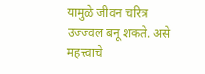यामुळे जीवन चरित्र उज्ज्वल बनू शकते. असे महत्त्वाचे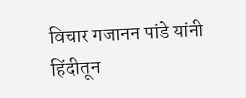विचार गजानन पांडे यांनी हिंदीतून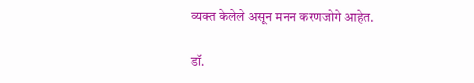व्यक्त केलेले असून मनन करणजोगे आहेत.

डॉ.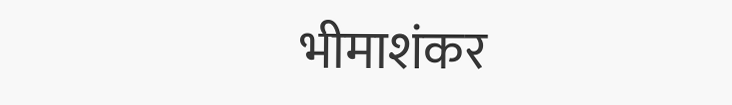भीमाशंकर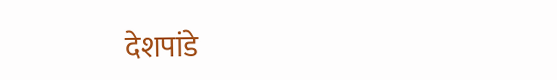देशपांडे